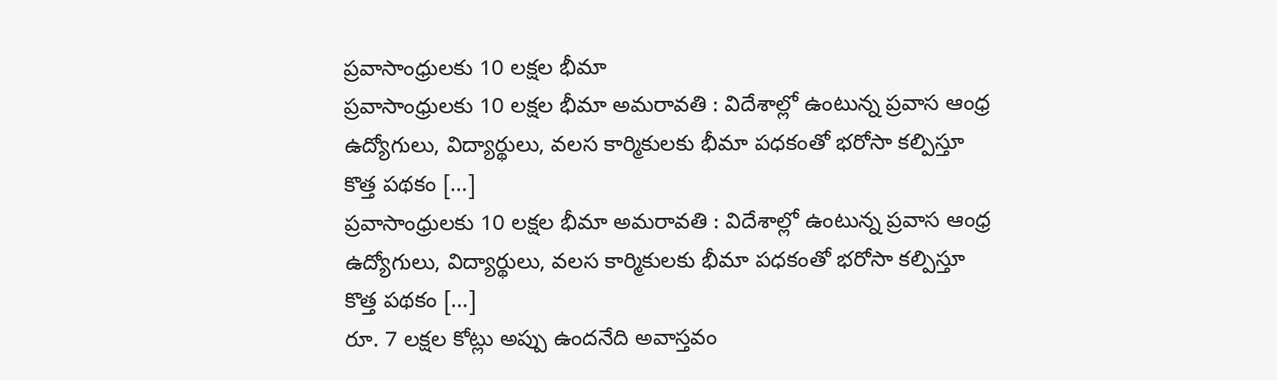ప్రవాసాంధ్రులకు 10 లక్షల భీమా
ప్రవాసాంధ్రులకు 10 లక్షల భీమా అమరావతి : విదేశాల్లో ఉంటున్న ప్రవాస ఆంధ్ర ఉద్యోగులు, విద్యార్థులు, వలస కార్మికులకు భీమా పధకంతో భరోసా కల్పిస్తూ కొత్త పథకం […]
ప్రవాసాంధ్రులకు 10 లక్షల భీమా అమరావతి : విదేశాల్లో ఉంటున్న ప్రవాస ఆంధ్ర ఉద్యోగులు, విద్యార్థులు, వలస కార్మికులకు భీమా పధకంతో భరోసా కల్పిస్తూ కొత్త పథకం […]
రూ. 7 లక్షల కోట్లు అప్పు ఉందనేది అవాస్తవం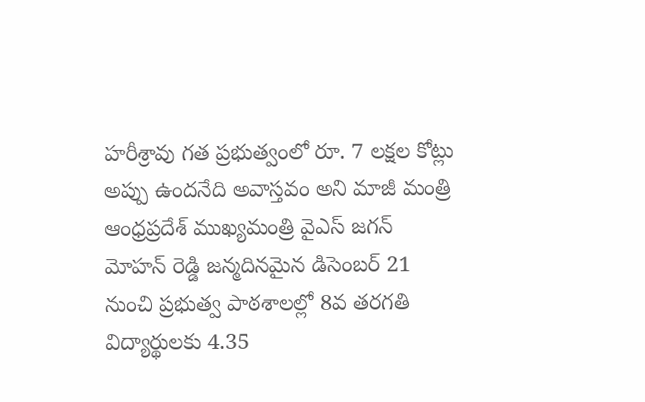హరీశ్రావు గత ప్రభుత్వంలో రూ. 7 లక్షల కోట్లు అప్పు ఉందనేది అవాస్తవం అని మాజీ మంత్రి
ఆంధ్రప్రదేశ్ ముఖ్యమంత్రి వైఎస్ జగన్ మోహన్ రెడ్డి జన్మదినమైన డిసెంబర్ 21 నుంచి ప్రభుత్వ పాఠశాలల్లో 8వ తరగతి విద్యార్థులకు 4.35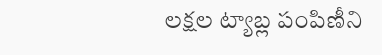లక్షల ట్యాబ్ల పంపిణీని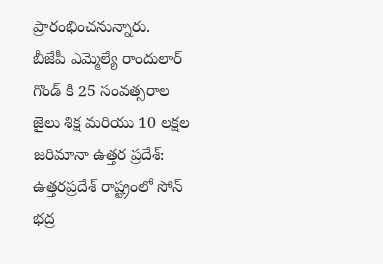ప్రారంభించనున్నారు.
బీజేపీ ఎమ్మెల్యే రాందులార్ గొండ్ కి 25 సంవత్సరాల జైలు శిక్ష మరియు 10 లక్షల జరిమానా ఉత్తర ప్రదేశ్: ఉత్తరప్రదేశ్ రాష్ట్రంలో సోన్ భద్ర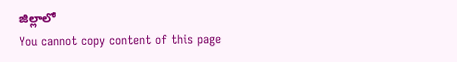జిల్లాలో
You cannot copy content of this page